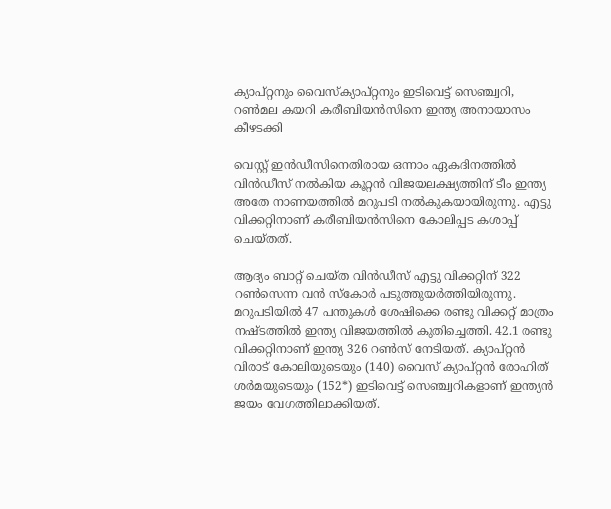ക്യാപ്റ്റനും വൈസ്‌ക്യാപ്റ്റനും ഇടിവെട്ട് സെഞ്ച്വറി, റണ്‍മല കയറി കരീബിയന്‍സിനെ ഇന്ത്യ അനായാസം കീഴടക്കി

വെസ്റ്റ് ഇന്‍ഡീസിനെതിരായ ഒന്നാം ഏകദിനത്തില്‍ വിന്‍ഡീസ് നല്‍കിയ കൂറ്റന്‍ വിജയലക്ഷ്യത്തിന് ടീം ഇന്ത്യ അതേ നാണയത്തില്‍ മറുപടി നല്‍കുകയായിരുന്നു. എട്ടു വിക്കറ്റിനാണ് കരീബിയന്‍സിനെ കോലിപ്പട കശാപ്പ് ചെയ്തത്.

ആദ്യം ബാറ്റ് ചെയ്ത വിന്‍ഡീസ് എട്ടു വിക്കറ്റിന് 322 റണ്‍സെന്ന വന്‍ സ്‌കോര്‍ പടുത്തുയര്‍ത്തിയിരുന്നു. മറുപടിയില്‍ 47 പന്തുകള്‍ ശേഷിക്കെ രണ്ടു വിക്കറ്റ് മാത്രം നഷ്ടത്തില്‍ ഇന്ത്യ വിജയത്തില്‍ കുതിച്ചെത്തി. 42.1 രണ്ടു വിക്കറ്റിനാണ് ഇന്ത്യ 326 റണ്‍സ് നേടിയത്. ക്യാപ്റ്റന്‍ വിരാട് കോലിയുടെയും (140) വൈസ് ക്യാപ്റ്റന്‍ രോഹിത് ശര്‍മയുടെയും (152*) ഇടിവെട്ട് സെഞ്ച്വറികളാണ് ഇന്ത്യന്‍ ജയം വേഗത്തിലാക്കിയത്.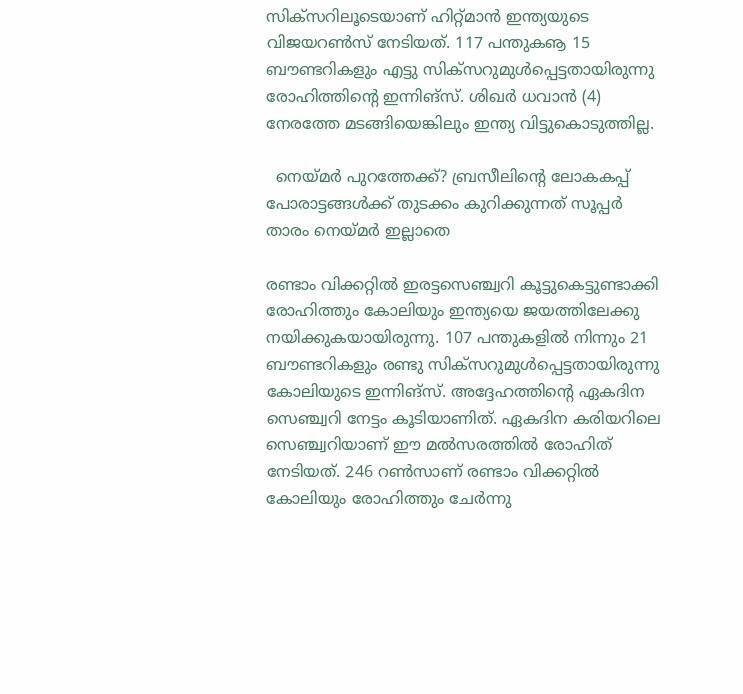സിക്‌സറിലൂടെയാണ് ഹിറ്റ്മാന്‍ ഇന്ത്യയുടെ വിജയറണ്‍സ് നേടിയത്. 117 പന്തുകൡ 15 ബൗണ്ടറികളും എട്ടു സിക്‌സറുമുള്‍പ്പെട്ടതായിരുന്നു രോഹിത്തിന്റെ ഇന്നിങ്‌സ്. ശിഖര്‍ ധവാന്‍ (4) നേരത്തേ മടങ്ങിയെങ്കിലും ഇന്ത്യ വിട്ടുകൊടുത്തില്ല.

  നെയ്മർ പുറത്തേക്ക്? ബ്രസീലിന്‍റെ ലോകകപ്പ് പോരാട്ടങ്ങൾക്ക് തുടക്കം കുറിക്കുന്നത് സൂപ്പർ താരം നെയ്മർ ഇല്ലാതെ

രണ്ടാം വിക്കറ്റില്‍ ഇരട്ടസെഞ്ച്വറി കൂട്ടുകെട്ടുണ്ടാക്കി രോഹിത്തും കോലിയും ഇന്ത്യയെ ജയത്തിലേക്കു നയിക്കുകയായിരുന്നു. 107 പന്തുകളില്‍ നിന്നും 21 ബൗണ്ടറികളും രണ്ടു സിക്‌സറുമുള്‍പ്പെട്ടതായിരുന്നു കോലിയുടെ ഇന്നിങ്‌സ്. അദ്ദേഹത്തിന്റെ ഏകദിന സെഞ്ച്വറി നേട്ടം കൂടിയാണിത്. ഏകദിന കരിയറിലെ സെഞ്ച്വറിയാണ് ഈ മല്‍സരത്തില്‍ രോഹിത് നേടിയത്. 246 റണ്‍സാണ് രണ്ടാം വിക്കറ്റില്‍ കോലിയും രോഹിത്തും ചേര്‍ന്നു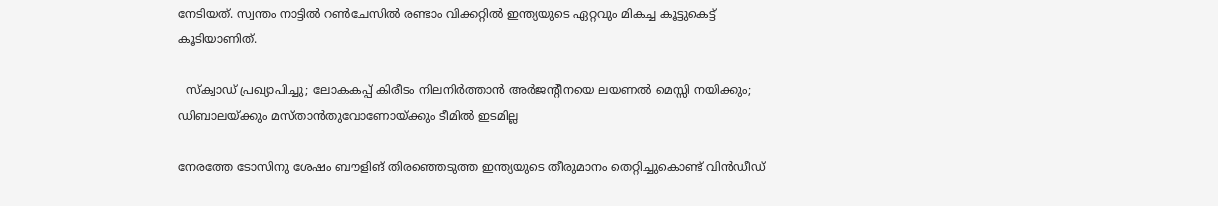നേടിയത്. സ്വന്തം നാട്ടില്‍ റണ്‍ചേസില്‍ രണ്ടാം വിക്കറ്റില്‍ ഇന്ത്യയുടെ ഏറ്റവും മികച്ച കൂട്ടുകെട്ട് കൂടിയാണിത്.

  സ്‌ക്വാഡ് പ്രഖ്യാപിച്ചു; ലോകകപ്പ് കിരീടം നിലനിർത്താൻ അർജന്റീനയെ ലയണൽ മെസ്സി നയിക്കും; ഡിബാലയ്ക്കും മസ്താൻതുവോണോയ്ക്കും ടീമിൽ ഇടമില്ല

നേരത്തേ ടോസിനു ശേഷം ബൗളിങ് തിരഞ്ഞെടുത്ത ഇന്ത്യയുടെ തീരുമാനം തെറ്റിച്ചുകൊണ്ട് വിന്‍ഡീഡ്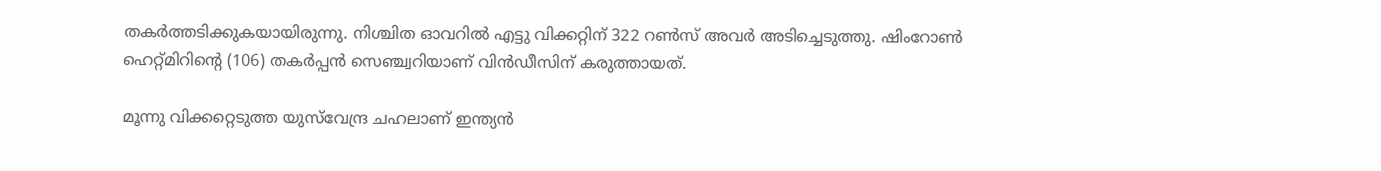തകര്‍ത്തടിക്കുകയായിരുന്നു. നിശ്ചിത ഓവറില്‍ എട്ടു വിക്കറ്റിന് 322 റണ്‍സ് അവര്‍ അടിച്ചെടുത്തു. ഷിംറോണ്‍ ഹെറ്റ്മിറിന്റെ (106) തകര്‍പ്പന്‍ സെഞ്ച്വറിയാണ് വിന്‍ഡീസിന് കരുത്തായത്.

മൂന്നു വിക്കറ്റെടുത്ത യുസ്‌വേന്ദ്ര ചഹലാണ് ഇന്ത്യന്‍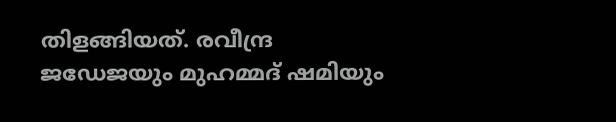തിളങ്ങിയത്. രവീന്ദ്ര ജഡേജയും മുഹമ്മദ് ഷമിയും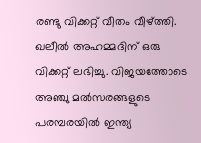രണ്ടു വിക്കറ്റ് വീതം വീഴ്ത്തി. ഖലീല്‍ അഹമ്മദിന് ഒരു വിക്കറ്റ് ലഭിച്ചു. വിജയത്തോടെ അഞ്ചു മല്‍സരങ്ങളുടെ പരമ്പരയില്‍ ഇന്ത്യ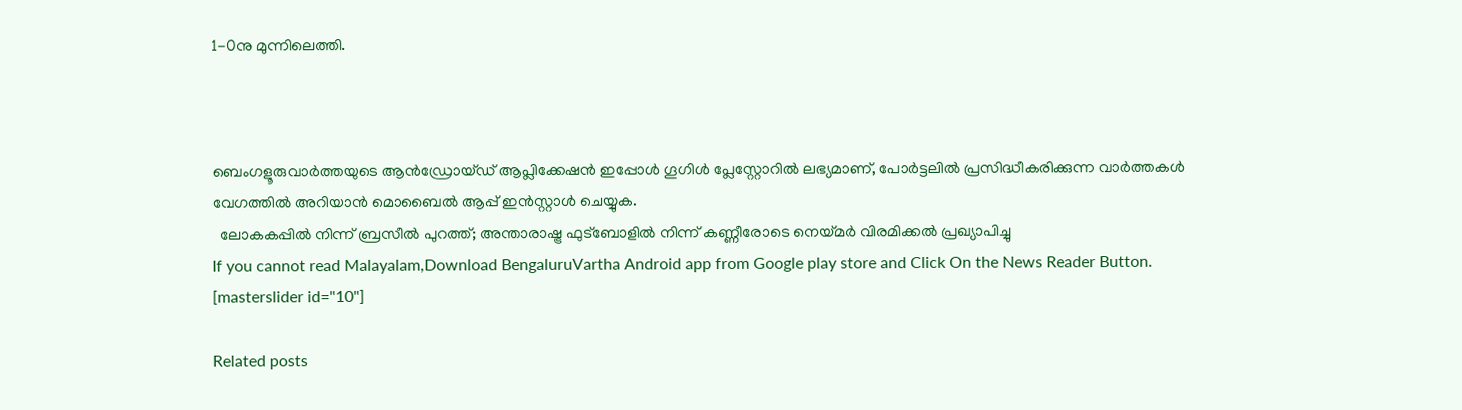1-0നു മുന്നിലെത്തി.



ബെംഗളൂരുവാർത്തയുടെ ആൻഡ്രോയ്ഡ് ആപ്ലിക്കേഷൻ ഇപ്പോൾ ഗൂഗിൾ പ്ലേസ്റ്റോറിൽ ലഭ്യമാണ്, പോർട്ടലിൽ പ്രസിദ്ധീകരിക്കുന്ന വാർത്തകൾ വേഗത്തിൽ അറിയാൻ മൊബൈൽ ആപ്പ് ഇൻസ്റ്റാൾ ചെയ്യുക.
  ലോകകപ്പിൽ നിന്ന് ബ്രസീൽ പുറത്ത്; അന്താരാഷ്ട്ര ഫുട്ബോളിൽ നിന്ന് കണ്ണീരോടെ നെയ്മർ വിരമിക്കൽ പ്രഖ്യാപിച്ചു
If you cannot read Malayalam,Download BengaluruVartha Android app from Google play store and Click On the News Reader Button. [masterslider id="10"]

Related posts